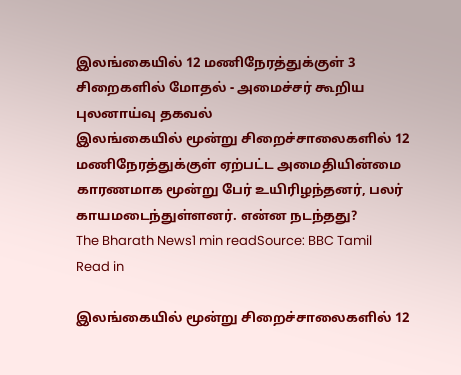இலங்கையில் 12 மணிநேரத்துக்குள் 3 சிறைகளில் மோதல் - அமைச்சர் கூறிய புலனாய்வு தகவல்
இலங்கையில் மூன்று சிறைச்சாலைகளில் 12 மணிநேரத்துக்குள் ஏற்பட்ட அமைதியின்மை காரணமாக மூன்று பேர் உயிரிழந்தனர், பலர் காயமடைந்துள்ளனர். என்ன நடந்தது?
The Bharath News1 min readSource: BBC Tamil
Read in

இலங்கையில் மூன்று சிறைச்சாலைகளில் 12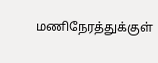மணிநேரத்துக்குள்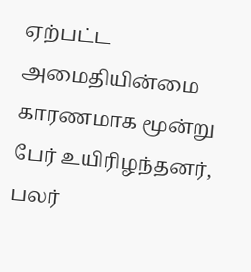ஏற்பட்ட அமைதியின்மை காரணமாக மூன்று பேர் உயிரிழந்தனர், பலர்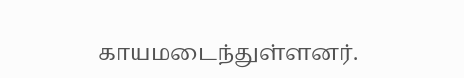காயமடைந்துள்ளனர்.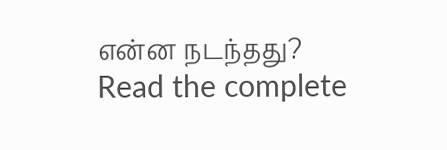என்ன நடந்தது?
Read the complete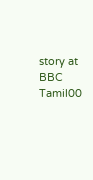story at BBC Tamil00